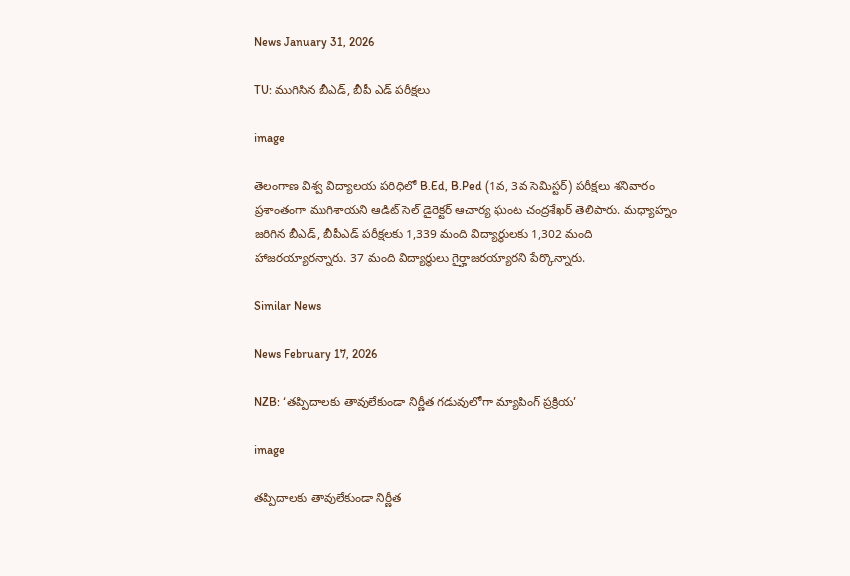News January 31, 2026

TU: ముగిసిన బీఎడ్, బీపీ ఎడ్ పరీక్షలు

image

తెలంగాణ విశ్వ విద్యాలయ పరిధిలో B.Ed, B.Ped (1వ, 3వ సెమిస్టర్) పరీక్షలు శనివారం ప్రశాంతంగా ముగిశాయని ఆడిట్ సెల్ డైరెక్టర్ ఆచార్య ఘంట చంద్రశేఖర్ తెలిపారు. మధ్యాహ్నం జరిగిన బీఎడ్, బీపీఎడ్ పరీక్షలకు 1,339 మంది విద్యార్థులకు 1,302 మంది హాజరయ్యారన్నారు. 37 మంది విద్యార్థులు గైర్హాజరయ్యారని పేర్కొన్నారు.

Similar News

News February 17, 2026

NZB: ‘తప్పిదాలకు తావులేకుండా నిర్ణీత గడువులోగా మ్యాపింగ్ ప్రక్రియ’

image

తప్పిదాలకు తావులేకుండా నిర్ణీత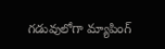గడువులోగా మ్యాపింగ్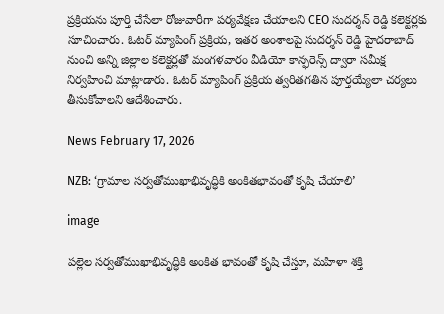ప్రక్రియను పూర్తి చేసేలా రోజువారీగా పర్యవేక్షణ చేయాలని CEO సుదర్శన్ రెడ్డి కలెక్టర్లకు సూచించారు. ఓటర్ మ్యాపింగ్ ప్రక్రియ, ఇతర అంశాలపై సుదర్శన్ రెడ్డి హైదరాబాద్ నుంచి అన్ని జిల్లాల కలెక్టర్లతో మంగళవారం వీడియో కాన్ఫరెన్స్ ద్వారా సమీక్ష నిర్వహించి మాట్లాడారు. ఓటర్ మ్యాపింగ్ ప్రక్రియ త్వరితగతిన పూర్తయ్యేలా చర్యలు తీసుకోవాలని ఆదేశించారు.

News February 17, 2026

NZB: ‘గ్రామాల సర్వతోముఖాభివృద్ధికి అంకితభావంతో కృషి చేయాలి’

image

పల్లెల సర్వతోముఖాభివృద్ధికి అంకిత భావంతో కృషి చేస్తూ, మహిళా శక్తి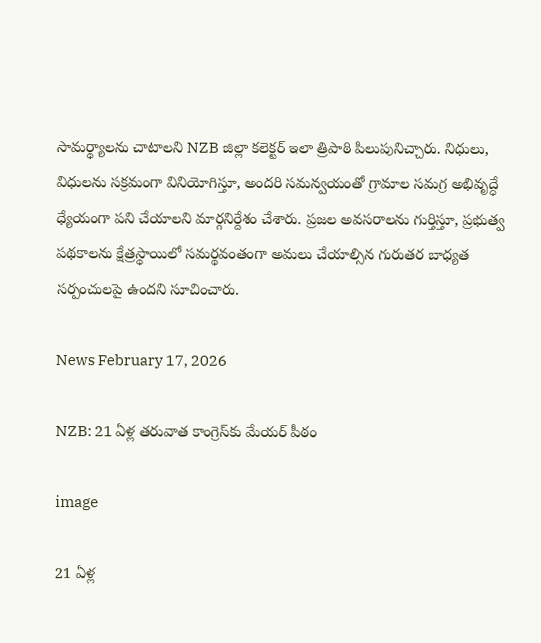సామర్థ్యాలను చాటాలని NZB జిల్లా కలెక్టర్ ఇలా త్రిపాఠి పిలుపునిచ్చారు. నిధులు, విధులను సక్రమంగా వినియోగిస్తూ, అందరి సమన్వయంతో గ్రామాల సమగ్ర అభివృద్ధే ధ్యేయంగా పని చేయాలని మార్గనిర్దేశం చేశారు. ప్రజల అవసరాలను గుర్తిస్తూ, ప్రభుత్వ పథకాలను క్షేత్రస్థాయిలో సమర్థవంతంగా అమలు చేయాల్సిన గురుతర బాధ్యత సర్పంచులపై ఉందని సూచించారు.

News February 17, 2026

NZB: 21 ఏళ్ల తరువాత కాంగ్రెస్‌కు మేయర్ పీఠం

image

21 ఏళ్ల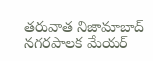తరువాత నిజామాబాద్ నగరపాలక మేయర్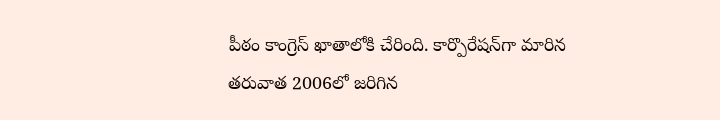పీఠం కాంగ్రెస్ ఖాతాలోకి చేరింది. కార్పొరేషన్‌గా మారిన తరువాత 2006లో జరిగిన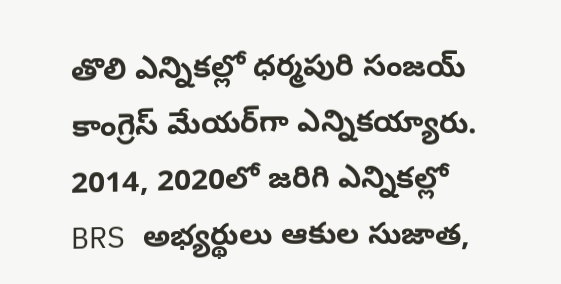తొలి ఎన్నికల్లో ధర్మపురి సంజయ్ కాంగ్రెస్ మేయర్‌గా ఎన్నికయ్యారు. 2014, 2020లో జరిగి ఎన్నికల్లో BRS అభ్యర్థులు ఆకుల సుజాత,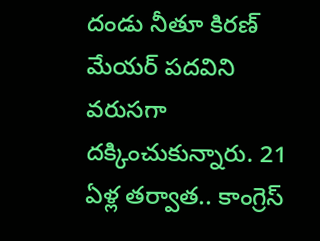దండు నీతూ కిరణ్ మేయర్ పదవిని వరుసగా దక్కించుకున్నారు. 21 ఏళ్ల తర్వాత.. కాంగ్రెస్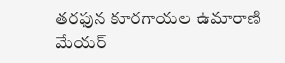తరఫున కూరగాయల ఉమారాణి మేయర్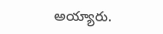అయ్యారు.